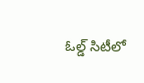ఓల్డ్ సిటీలో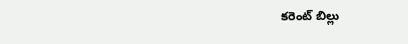కరెంట్ బిల్లు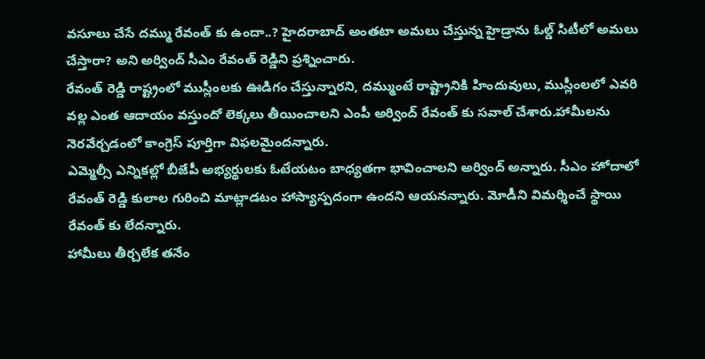వసూలు చేసే దమ్ము రేవంత్ కు ఉందా..? హైదరాబాద్ అంతటా అమలు చేస్తున్న హైడ్రాను ఓల్డ్ సిటీలో అమలు చేస్తారా? అని అర్వింద్ సీఎం రేవంత్ రెడ్డిని ప్రశ్నించారు.
రేవంత్ రెడ్డి రాష్ట్రంలో ముస్లీంలకు ఊడిగం చేస్తున్నారని, దమ్ముంటే రాష్ట్రానికి హిందువులు, ముస్లీంలలో ఎవరి వల్ల ఎంత ఆదాయం వస్తుందో లెక్కలు తీయించాలని ఎంపీ అర్వింద్ రేవంత్ కు సవాల్ చేశారు.హామీలను నెరవేర్చడంలో కాంగ్రెస్ పూర్తిగా విఫలమైందన్నారు.
ఎమ్మెల్సీ ఎన్నికల్లో బీజేపీ అభ్యర్థులకు ఓటేయటం బాధ్యతగా భావించాలని అర్వింద్ అన్నారు. సీఎం హోదాలో రేవంత్ రెడ్డి కులాల గురించి మాట్లాడటం హాస్యాస్పదంగా ఉందని ఆయనన్నారు. మోడీని విమర్శించే స్థాయి రేవంత్ కు లేదన్నారు.
హామీలు తీర్చలేక తనేం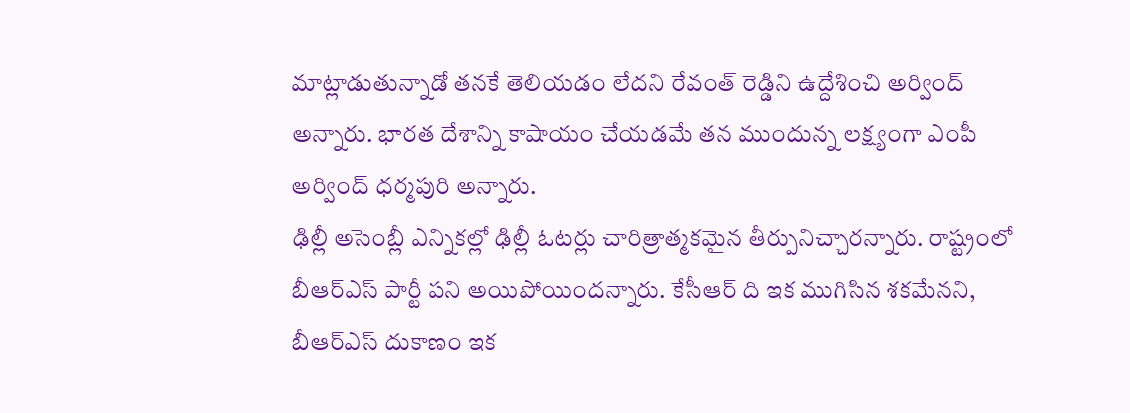మాట్లాడుతున్నాడో తనకే తెలియడం లేదని రేవంత్ రెడ్డిని ఉద్దేశించి అర్వింద్ అన్నారు. భారత దేశాన్ని కాషాయం చేయడమే తన ముందున్న లక్ష్యంగా ఎంపీ అర్వింద్ ధర్మపురి అన్నారు.
ఢిల్లీ అసెంబ్లీ ఎన్నికల్లో ఢిల్లీ ఓటర్లు చారిత్రాత్మకమైన తీర్పునిచ్చారన్నారు. రాష్ట్రంలో బీఆర్ఎస్ పార్టీ పని అయిపోయిందన్నారు. కేసీఆర్ ది ఇక ముగిసిన శకమేనని, బీఆర్ఎస్ దుకాణం ఇక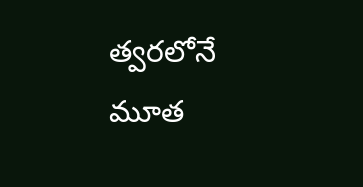త్వరలోనే మూత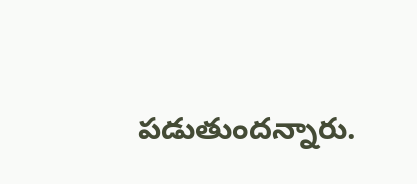పడుతుందన్నారు.